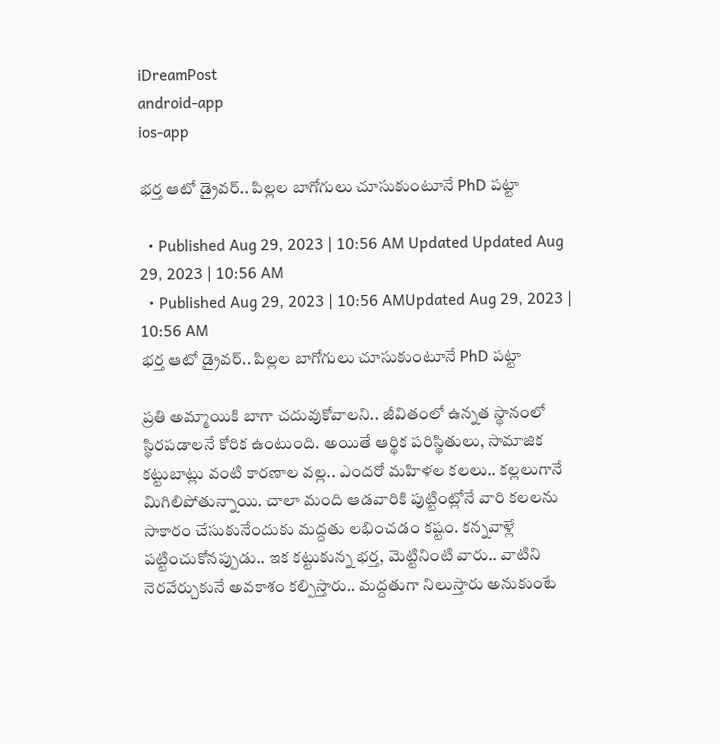iDreamPost
android-app
ios-app

భర్త ఆటో డ్రైవర్‌.. పిల్లల బాగోగులు చూసుకుంటూనే PhD పట్టా

  • Published Aug 29, 2023 | 10:56 AM Updated Updated Aug 29, 2023 | 10:56 AM
  • Published Aug 29, 2023 | 10:56 AMUpdated Aug 29, 2023 | 10:56 AM
భర్త ఆటో డ్రైవర్‌.. పిల్లల బాగోగులు చూసుకుంటూనే PhD పట్టా

ప్రతి అమ్మాయికి బాగా చదువుకోవాలని.. జీవితంలో ఉన్నత స్థానంలో స్థిరపడాలనే కోరిక ఉంటుంది. అయితే ఆర్థిక పరిస్థితులు, సామాజిక కట్టుబాట్లు వంటి కారణాల వల్ల.. ఎందరో మహిళల కలలు.. కల్లలుగానే మిగిలిపోతున్నాయి. చాలా మంది ఆడవారికి పుట్టింట్లోనే వారి కలలను సాకారం చేసుకునేందుకు మద్దతు లభించడం కష్టం. కన్నవాళ్లే పట్టించుకోనప్పుడు.. ఇక కట్టుకున్న భర్త, మెట్టినింటి వారు.. వాటిని నెరవేర్చుకునే అవకాశం కల్పిస్తారు.. మద్దతుగా నిలుస్తారు అనుకుంటే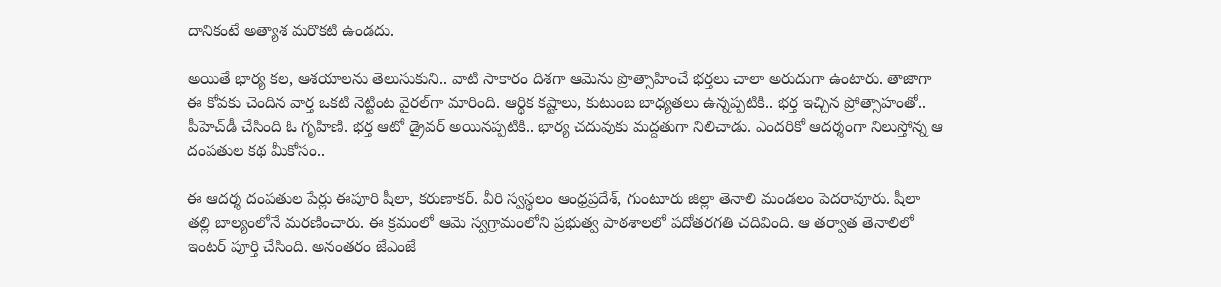దానికంటే అత్యాశ మరొకటి ఉండదు.

అయితే భార్య కల, ఆశయాలను తెలుసుకుని.. వాటి సాకారం దిశగా ఆమెను ప్రొత్సాహించే భర్తలు చాలా అరుదుగా ఉంటారు. తాజాగా ఈ కోవకు చెందిన వార్త ఒకటి నెట్టింట వైరల్‌గా మారింది. ఆర్థిక కష్టాలు, కుటుంబ బాధ్యతలు ఉన్నప్పటికి.. భర్త ఇచ్చిన ప్రోత్సాహంతో.. పీహెచ్‌డీ చేసింది ఓ గృహిణి. భర్త ఆటో డ్రైవర్‌ అయినప్పటికి.. భార్య చదువుకు మద్దతుగా నిలిచాడు. ఎందరికో ఆదర్శంగా నిలుస్తోన్న ఆ దంపతుల కథ మీకోసం..

ఈ ఆదర్శ దంపతుల పేర్లు ఈపూరి షీలా, కరుణాకర్‌. వీరి స్వస్థలం ఆంధ్రప్రదేశ్‌, గుంటూరు జిల్లా తెనాలి మండలం పెదరావూరు. షీలా తల్లి బాల్యంలోనే మరణించారు. ఈ క్రమంలో ఆమె స్వగ్రామంలోని ప్రభుత్వ పాఠశాలలో పదోతరగతి చదివింది. ఆ తర్వాత తెనాలిలో ఇంటర్‌ పూర్తి చేసింది. అనంతరం జేఎంజే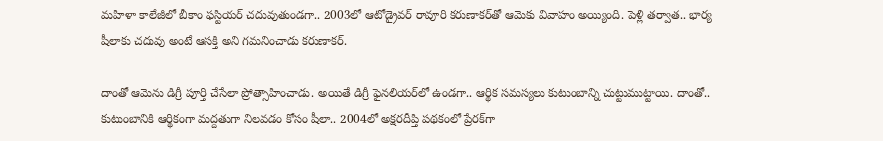మహిళా కాలేజీలో బీకాం ఫస్టియర్ చదువుతుండగా.. 2003లో ఆటోడ్రైవర్‌ రావూరి కరుణాకర్‌తో ఆమెకు వివాహం అయ్యింది. పెళ్లి తర్వాత.. భార్య షీలాకు చదువు అంటే ఆసక్తి అని గమనించాడు కరుణాకర్‌.

దాంతో ఆమెను డిగ్రీ పూర్తి చేసేలా ప్రోత్సాహించాడు. అయితే డిగ్రీ ఫైనలియర్‌లో ఉండగా.. ఆర్థిక సమస్యలు కుటుంబాన్ని చుట్టుముట్టాయి. దాంతో.. కుటుంబానికి ఆర్థికంగా మద్దతుగా నిలవడం కోసం షీలా.. 2004లో అక్షరదీప్తి పథకంలో ప్రేరక్‌గా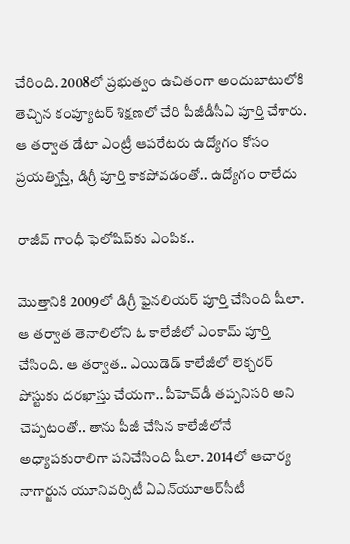చేరింది. 2008లో ప్రభుత్వం ఉచితంగా అందుబాటులోకి తెచ్చిన కంప్యూటర్‌ శిక్షణలో చేరి పీజీడీసీఏ పూర్తి చేశారు. ఆ తర్వాత డేటా ఎంట్రీ ఆపరేటరు ఉద్యోగం కోసం ప్రయత్నిస్తే, డిగ్రీ పూర్తి కాకపోవడంతో.. ఉద్యోగం రాలేదు

రాజీవ్‌ గాంధీ ఫెలోషిప్‌కు ఎంపిక..

మొత్తానికి 2009లో డిగ్రీ ఫైనలియర్‌ పూర్తి చేసింది షీలా. ఆ తర్వాత తెనాలిలోని ఓ కాలేజీలో ఎంకామ్ పూర్తి చేసింది. ఆ తర్వాత.. ఎయిడెడ్‌ కాలేజీలో లెక్చరర్‌ పోస్టుకు దరఖాస్తు చేయగా.. పీహెచ్‌డీ తప్పనిసరి అని చెప్పటంతో.. తాను పీజీ చేసిన కాలేజీలోనే అధ్యాపకురాలిగా పనిచేసింది షీలా. 2014లో ఆచార్య నాగార్జున యూనివర్సిటీ ఏఎన్‌యూఆర్‌సీటీ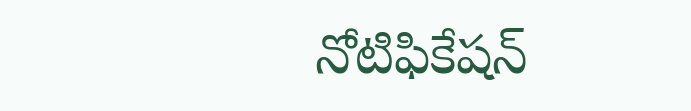నోటిఫికేషన్‌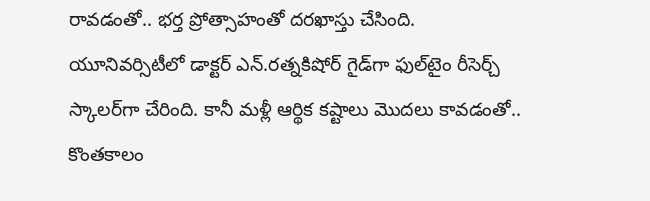రావడంతో.. భర్త ప్రోత్సాహంతో దరఖాస్తు చేసింది. యూనివర్సిటీలో డాక్టర్‌ ఎన్‌.రత్నకిషోర్‌ గైడ్‌గా ఫుల్‌టైం రీసెర్చ్‌ స్కాలర్‌గా చేరింది. కానీ మళ్లీ ఆర్థిక కష్టాలు మొదలు కావడంతో.. కొంతకాలం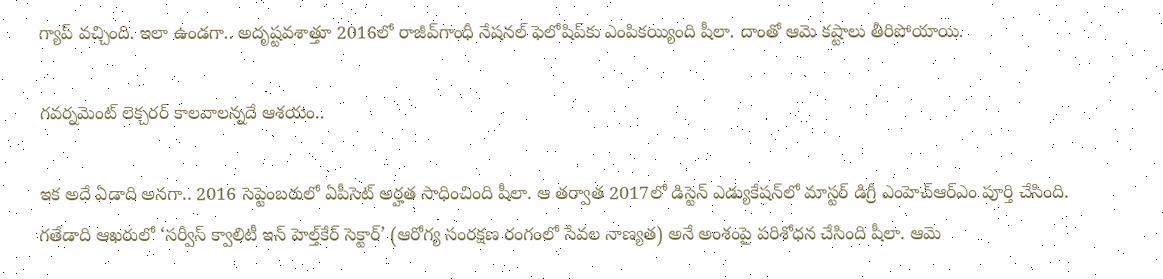గ్యాప్‌ వచ్చింది. ఇలా ఉండగా.. అదృష్టవశాత్తూ 2016లో రాజీవ్‌గాంధీ నేషనల్‌ ఫెలోషిప్‌కు ఎంపికయ్యింది షీలా. దాంతో ఆమె కష్టాలు తీరిపోయాయి.

గవర్నమెంట్‌ లెక్చరర్‌ కాలవాలన్నదే ఆశయం..

ఇక అదే ఏడాది అనగా.. 2016 సెప్టెంబరులో ఏపీసెట్‌ అర్హత సాధించింది షీలా. ఆ తర్వాత 2017లో డిస్టెన్ ఎడ్యుకేషన్‌లో మాస్టర్‌ డిగ్రీ ఎంహెచ్‌ఆర్‌ఎం పూర్తి చేసింది. గతేడాది ఆఖరులో ‘సర్వీస్‌ క్వాలిటీ ఇన్‌ హెల్త్‌కేర్‌ సెక్టార్‌’ (ఆరోగ్య సంరక్షణ రంగంలో సేవల నాణ్యత) అనే అంశంపై పరిశోధన చేసింది షీలా. ఆమె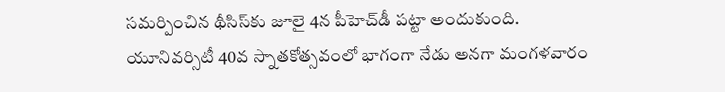సమర్పించిన థీసిస్‌కు జూలై 4న పీహెచ్‌డీ పట్టా అందుకుంది. యూనివర్సిటీ 40వ స్నాతకోత్సవంలో భాగంగా నేడు అనగా మంగళవారం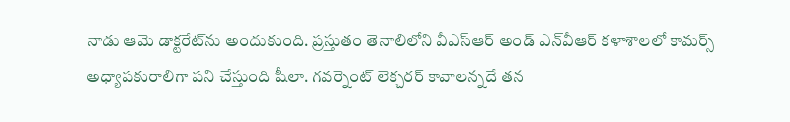నాడు ఆమె డాక్టరేట్‌ను అందుకుంది. ప్రస్తుతం తెనాలిలోని వీఎస్‌ఆర్‌ అండ్‌ ఎన్‌వీఆర్‌ కళాశాలలో కామర్స్‌ అధ్యాపకురాలిగా పని చేస్తుంది షీలా. గవర్నెంట్‌ లెక్చరర్‌ కావాలన్నదే తన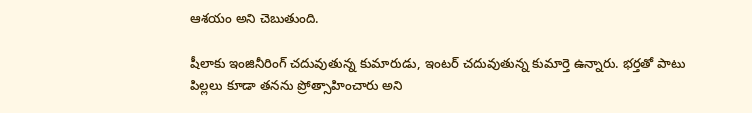ఆశయం అని చెబుతుంది.

షీలాకు ఇంజినీరింగ్‌ చదువుతున్న కుమారుడు, ఇంటర్‌ చదువుతున్న కుమార్తె ఉన్నారు. భర్తతో పాటు పిల్లలు కూడా తనను ప్రోత్సాహించారు అని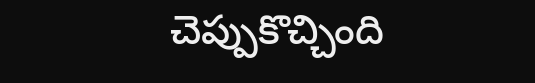చెప్పుకొచ్చింది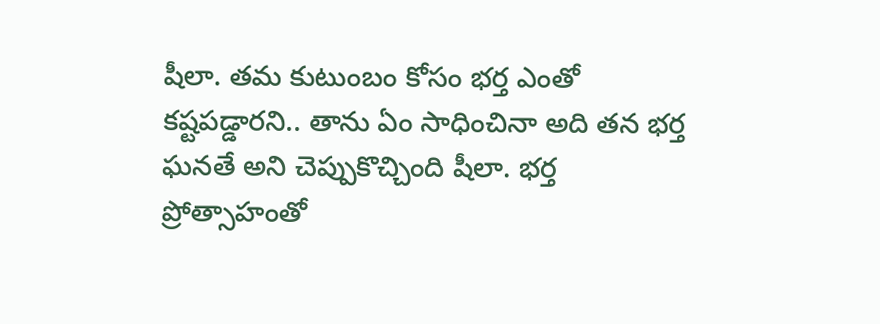షీలా. తమ కుటుంబం కోసం భర్త ఎంతో కష్టపడ్డారని.. తాను ఏం సాధించినా అది తన భర్త ఘనతే అని చెప్పుకొచ్చింది షీలా. భర్త ప్రోత్సాహంతో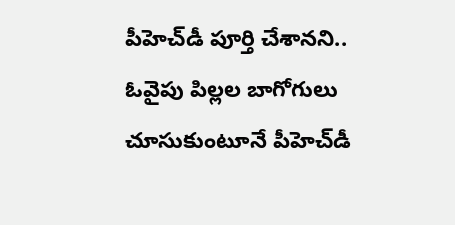పీహెచ్‌డీ పూర్తి చేశానని.. ఓవైపు పిల్లల బాగోగులు చూసుకుంటూనే పీహెచ్‌డీ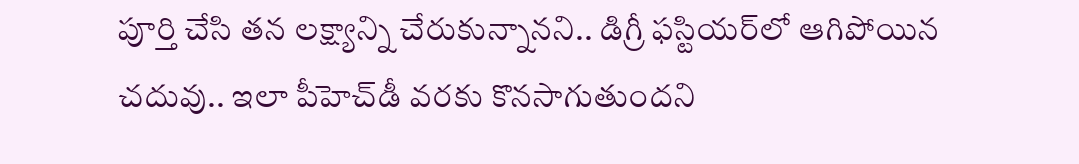పూర్తి చేసి తన లక్ష్యాన్ని చేరుకున్నానని.. డిగ్రీ ఫస్టియర్‌లో ఆగిపోయిన చదువు.. ఇలా పీహెచ్‌డీ వరకు కొనసాగుతుందని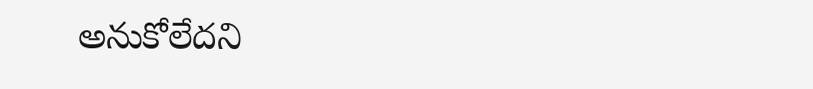అనుకోలేదని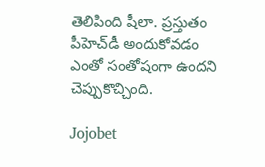తెలిపింది షీలా. ప్రస్తుతం పీహెచ్‌డీ అందుకోవడం ఎంతో సంతోషంగా ఉందని చెప్పుకొచ్చింది.

Jojobet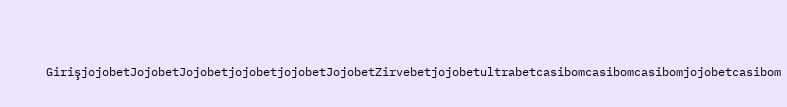GirişjojobetJojobetJojobetjojobetjojobetJojobetZirvebetjojobetultrabetcasibomcasibomcasibomjojobetcasibom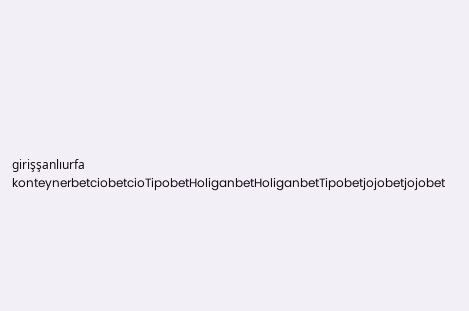girişşanlıurfa konteynerbetciobetcioTipobetHoliganbetHoliganbetTipobetjojobetjojobet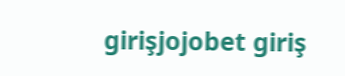girişjojobet giriş